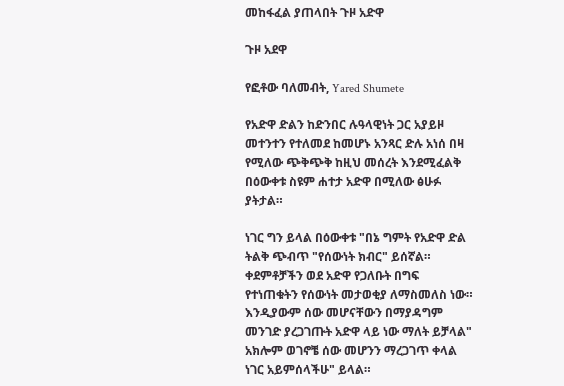መከፋፈል ያጠላበት ጉዞ አድዋ

ጉዞ አደዋ

የፎቶው ባለመብት, Yared Shumete

የአድዋ ድልን ከድንበር ሉዓላዊነት ጋር አያይዞ መተንተን የተለመደ ከመሆኑ አንጻር ድሉ አነሰ በዛ የሚለው ጭቅጭቅ ከዚህ መሰረት እንደሚፈልቅ በዕውቀቱ ስዩም ሐተታ አድዋ በሚለው ፅሁፉ ያትታል።

ነገር ግን ይላል በዕውቀቱ "በኔ ግምት የአድዋ ድል ትልቅ ጭብጥ "የሰውነት ክብር" ይሰኛል። ቀደምቶቻችን ወደ አድዋ የጋለቡት በግፍ የተነጠቁትን የሰውነት መታወቂያ ለማስመለስ ነው። እንዲያውም ሰው መሆናቸውን በማያዳግም መንገድ ያረጋገጡት አድዋ ላይ ነው ማለት ይቻላል" አክሎም ወገኖቼ ሰው መሆንን ማረጋገጥ ቀላል ነገር አይምሰላችሁ" ይላል።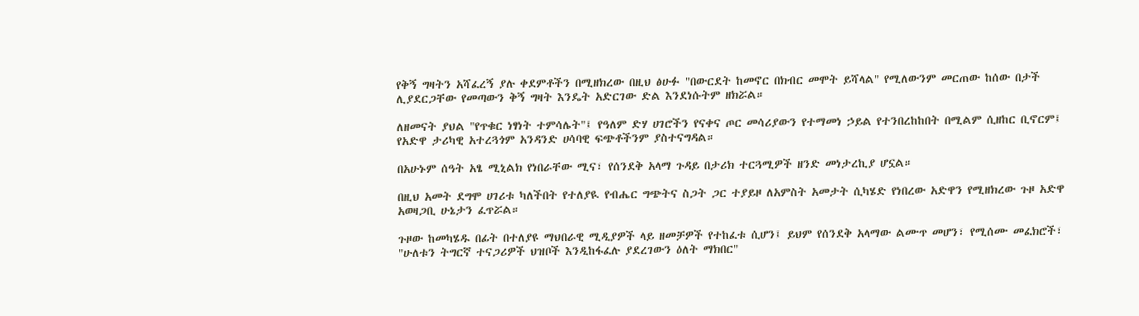የቅኝ ግዛትን አሻፈረኝ ያሉ ቀደምቶችን በሚዘክረው በዚህ ፅሁፉ "በውርደት ከመኖር በክብር መሞት ይሻላል" የሚለውንም መርጠው ከሰው በታች ሊያደርጋቸው የመጣውን ቅኝ ግዛት እንዴት አድርገው ድል እንደነሱትም ዘክሯል።

ለዘመናት ያህል "የጥቁር ነፃነት ተምሳሌት"፤ የዓለም ድሃ ሀገሮችን የናቀና ጦር መሳሪያውን የተማመነ ኃይል የተንበረከከበት በሚልም ሲዘከር ቢኖርም፤ የአድዋ ታሪካዊ አተረጓጎም አንዳንድ ሀሳባዊ ፍጭቶችንም ያስተናግዳል።

በአሁኑም ሰዓት አፄ ሚኒልክ የነበራቸው ሚና፣ የሰንደቅ አላማ ጉዳይ በታሪክ ተርጓሚዎች ዘንድ መነታረኪያ ሆኗል።

በዚህ አመት ደግሞ ሀገሪቱ ካለችበት የተለያዪ የብሔር ግጭትና ስጋት ጋር ተያይዞ ለአምስት አመታት ሲካሄድ የነበረው አድዋን የሚዘክረው ጉዞ አድዋ አወዛጋቢ ሁኔታን ፈጥሯል።

ጉዞው ከመካሄዱ በፊት በተለያዩ ማህበራዊ ሚዲያዎች ላይ ዘመቻዎች የተከፈቱ ሲሆን፤ ይህም የሰንደቅ አላማው ልሙጥ መሆን፣ የሚሰሙ መፈክሮች፣ "ሁለቱን ትግርኛ ተናጋሪዎች ህዝቦች እንዲከፋፈሉ ያደረገውን ዕለት ማክበር"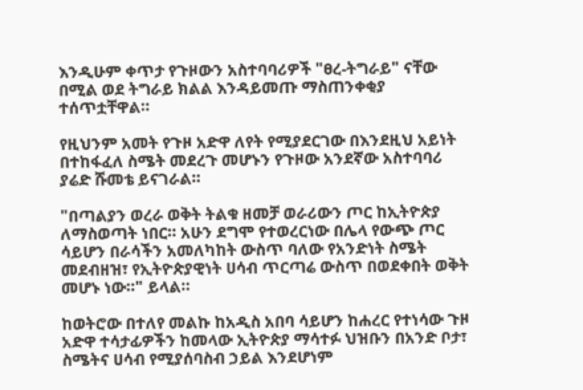እንዲሁም ቀጥታ የጉዞውን አስተባባሪዎች "ፀረ-ትግራይ" ናቸው በሚል ወደ ትግራይ ክልል እንዳይመጡ ማስጠንቀቂያ ተሰጥቷቸዋል።

የዚህንም አመት የጉዞ አድዋ ለየት የሚያደርገው በእንደዚህ አይነት በተከፋፈለ ስሜት መደረጉ መሆኑን የጉዞው አንደኛው አስተባባሪ ያሬድ ሹመቴ ይናገራል።

"በጣልያን ወረራ ወቅት ትልቁ ዘመቻ ወራሪውን ጦር ከኢትዮጵያ ለማስወጣት ነበር። አሁን ደግሞ የተወረርነው በሌላ የውጭ ጦር ሳይሆን በራሳችን አመለካከት ውስጥ ባለው የአንድነት ስሜት መደብዘዝ፣ የኢትዮጵያዊነት ሀሳብ ጥርጣሬ ውስጥ በወደቀበት ወቅት መሆኑ ነው።" ይላል።

ከወትሮው በተለየ መልኩ ከአዲስ አበባ ሳይሆን ከሐረር የተነሳው ጉዞ አድዋ ተሳታፊዎችን ከመላው ኢትዮጵያ ማሳተፉ ህዝቡን በአንድ ቦታ፣ ስሜትና ሀሳብ የሚያሰባስብ ኃይል እንደሆነም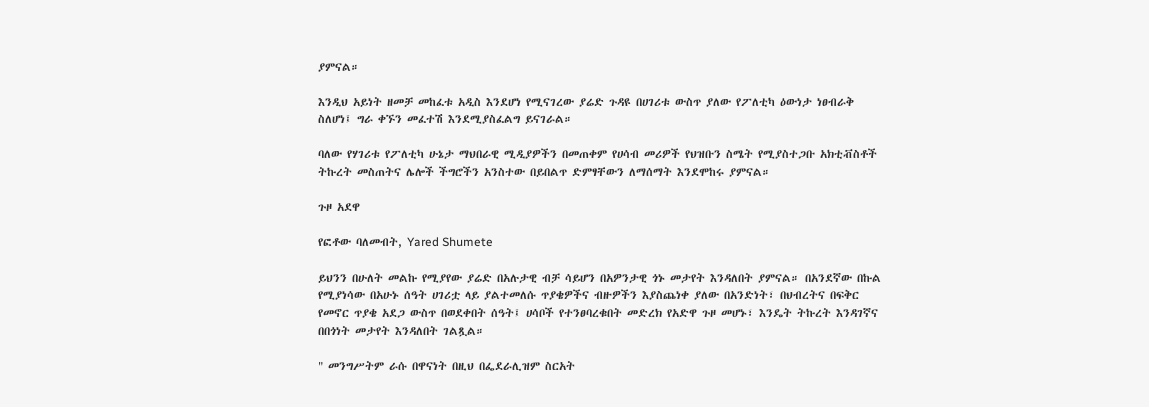ያምናል።

እንዲህ አይነት ዘመቻ መከፈቱ አዲስ እንደሆነ የሚናገረው ያሬድ ጉዳዩ በሀገሪቱ ውስጥ ያለው የፖለቲካ ዕውነታ ነፀብራቅ ስለሆነ፤ ግራ ቀኙን መፈተሽ እንደሚያስፈልግ ይናገራል።

ባለው የሃገሪቱ የፖለቲካ ሁኔታ ማህበራዊ ሚዲያዎችን በመጠቀም የሀሳብ መሪዎች የህዝቡን ስሜት የሚያስተጋቡ አክቲቭስቶች ትኩረት መስጠትና ሌሎች ችግሮችን አንስተው በይበልጥ ድምፃቸውን ለማሰማት እንደሞከሩ ያምናል።

ጉዞ አደዋ

የፎቶው ባለመብት, Yared Shumete

ይህንን በሁለት መልኩ የሚያየው ያሬድ በአሉታዊ ብቻ ሳይሆን በአዎንታዊ ጎኑ መታየት እንዳለበት ያምናል። በአንደኛው በኩል የሚያነሳው በአሁኑ ሰዓት ሀገሪቷ ላይ ያልተመለሱ ጥያቄዎችና ብዙዎችን እያስጨነቀ ያለው በአንድነት፣ በህብረትና በፍቅር የመኖር ጥያቄ አደጋ ውስጥ በወደቀበት ሰዓት፤ ሀሳቦች የተንፀባረቁበት መድረክ የአድዋ ጉዞ መሆኑ፣ እንዴት ትኩረት እንዳገኛና በበጎነት መታየት እንዳለበት ገልጿል።

" መንግሥትም ራሱ በዋናነት በዚህ በፌደራሊዝም ስርአት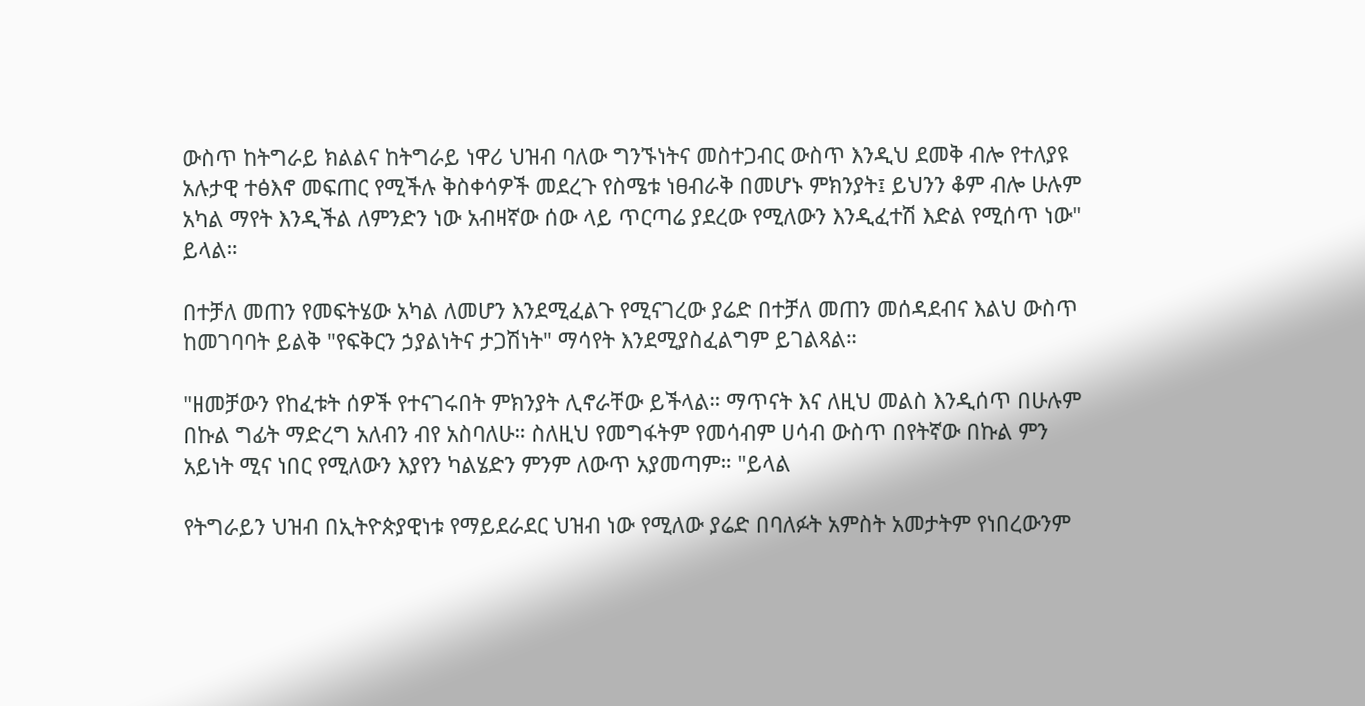ውስጥ ከትግራይ ክልልና ከትግራይ ነዋሪ ህዝብ ባለው ግንኙነትና መስተጋብር ውስጥ እንዲህ ደመቅ ብሎ የተለያዩ አሉታዊ ተፅእኖ መፍጠር የሚችሉ ቅስቀሳዎች መደረጉ የስሜቱ ነፀብራቅ በመሆኑ ምክንያት፤ ይህንን ቆም ብሎ ሁሉም አካል ማየት እንዲችል ለምንድን ነው አብዛኛው ሰው ላይ ጥርጣሬ ያደረው የሚለውን እንዲፈተሽ እድል የሚሰጥ ነው" ይላል።

በተቻለ መጠን የመፍትሄው አካል ለመሆን እንደሚፈልጉ የሚናገረው ያሬድ በተቻለ መጠን መሰዳደብና እልህ ውስጥ ከመገባባት ይልቅ "የፍቅርን ኃያልነትና ታጋሽነት" ማሳየት እንደሚያስፈልግም ይገልጻል።

"ዘመቻውን የከፈቱት ሰዎች የተናገሩበት ምክንያት ሊኖራቸው ይችላል። ማጥናት እና ለዚህ መልስ እንዲሰጥ በሁሉም በኩል ግፊት ማድረግ አለብን ብየ አስባለሁ። ስለዚህ የመግፋትም የመሳብም ሀሳብ ውስጥ በየትኛው በኩል ምን አይነት ሚና ነበር የሚለውን እያየን ካልሄድን ምንም ለውጥ አያመጣም። "ይላል

የትግራይን ህዝብ በኢትዮጵያዊነቱ የማይደራደር ህዝብ ነው የሚለው ያሬድ በባለፉት አምስት አመታትም የነበረውንም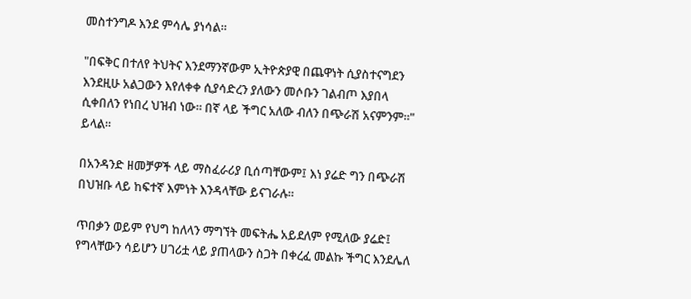መስተንግዶ እንደ ምሳሌ ያነሳል።

"በፍቅር በተለየ ትህትና እንደማንኛውም ኢትዮጵያዊ በጨዋነት ሲያስተናግደን እንደዚሁ አልጋውን እየለቀቀ ሲያሳድረን ያለውን መሶቡን ገልብጦ እያበላ ሲቀበለን የነበረ ህዝብ ነው። በኛ ላይ ችግር አለው ብለን በጭራሽ አናምንም።" ይላል።

በአንዳንድ ዘመቻዎች ላይ ማስፈራሪያ ቢሰጣቸውም፤ እነ ያሬድ ግን በጭራሽ በህዝቡ ላይ ከፍተኛ እምነት እንዳላቸው ይናገራሉ።

ጥበቃን ወይም የህግ ከለላን ማግኘት መፍትሔ አይደለም የሚለው ያሬድ፤ የግላቸውን ሳይሆን ሀገሪቷ ላይ ያጠላውን ስጋት በቀረፈ መልኩ ችግር እንደሌለ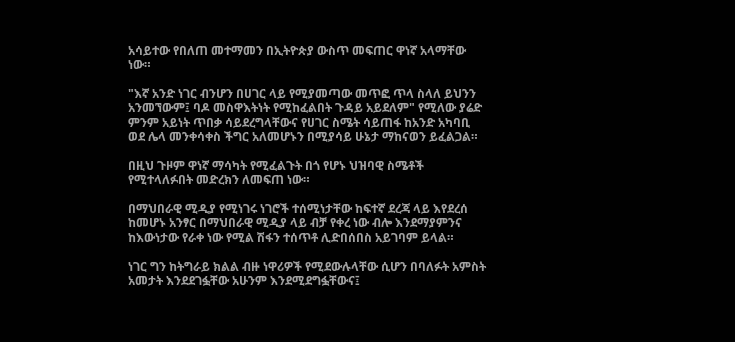አሳይተው የበለጠ መተማመን በኢትዮጵያ ውስጥ መፍጠር ዋነኛ አላማቸው ነው።

"እኛ አንድ ነገር ብንሆን በሀገር ላይ የሚያመጣው መጥፎ ጥላ ስላለ ይህንን አንመኘውም፤ ባዶ መስዋእትነት የሚከፈልበት ጉዳይ አይደለም" የሚለው ያሬድ ምንም አይነት ጥበቃ ሳይደረግላቸውና የሀገር ስሜት ሳይጠፋ ከአንድ አካባቢ ወደ ሌላ መንቀሳቀስ ችግር አለመሆኑን በሚያሳይ ሁኔታ ማከናወን ይፈልጋል።

በዚህ ጉዞም ዋነኛ ማሳካት የሚፈልጉት በጎ የሆኑ ህዝባዊ ስሜቶች የሚተላለፉበት መድረክን ለመፍጠ ነው።

በማህበራዊ ሚዲያ የሚነገሩ ነገሮች ተሰሚነታቸው ከፍተኛ ደረጃ ላይ እየደረሰ ከመሆኑ አንፃር በማህበራዊ ሚዲያ ላይ ብቻ የቀረ ነው ብሎ እንደማያምንና ከእውነታው የራቀ ነው የሚል ሽፋን ተሰጥቶ ሊድበሰበስ አይገባም ይላል።

ነገር ግን ከትግራይ ክልል ብዙ ነዋሪዎች የሚደውሉላቸው ሲሆን በባለፉት አምስት አመታት እንደደገፏቸው አሁንም እንደሚደግፏቸውና፤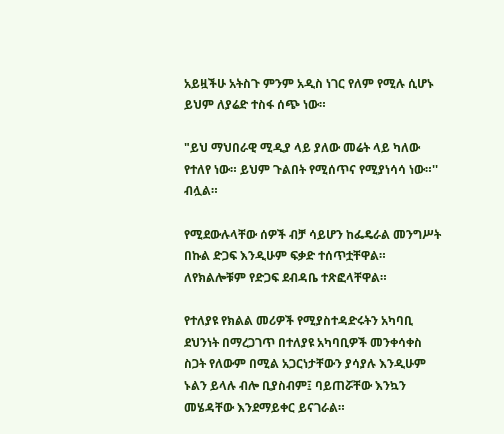አይዟችሁ አትስጉ ምንም አዲስ ነገር የለም የሚሉ ሲሆኑ ይህም ለያሬድ ተስፋ ሰጭ ነው።

"ይህ ማህበራዊ ሚዲያ ላይ ያለው መሬት ላይ ካለው የተለየ ነው። ይህም ጉልበት የሚሰጥና የሚያነሳሳ ነው።'' ብሏል።

የሚደውሉላቸው ሰዎች ብቻ ሳይሆን ከፌዴራል መንግሥት በኩል ድጋፍ እንዲሁም ፍቃድ ተሰጥቷቸዋል። ለየክልሎቹም የድጋፍ ደብዳቤ ተጽፎላቸዋል።

የተለያዩ የክልል መሪዎች የሚያስተዳድሩትን አካባቢ ደህንነት በማረጋገጥ በተለያዩ አካባቢዎች መንቀሳቀስ ስጋት የለውም በሚል አጋርነታቸውን ያሳያሉ እንዲሁም ኑልን ይላሉ ብሎ ቢያስብም፤ ባይጠሯቸው እንኳን መሄዳቸው እንደማይቀር ይናገራል።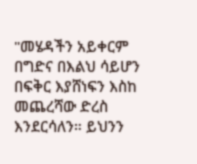"መሄዳችን አይቀርም በግድና በእልህ ሳይሆን በፍቅር እያሸነፍን እስከ መጨረሻው ድረስ እንደርሳለን። ይህንን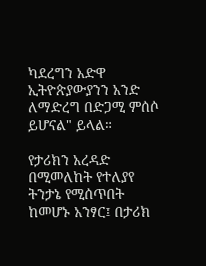ካደረግን አድዋ ኢትዮጵያውያንን አንድ ለማድረግ በድጋሚ ምሰሶ ይሆናል" ይላል።

የታሪክን አረዳድ በሚመለከት የተለያየ ትንታኔ የሚሰጥበት ከመሆኑ አንፃር፤ በታሪክ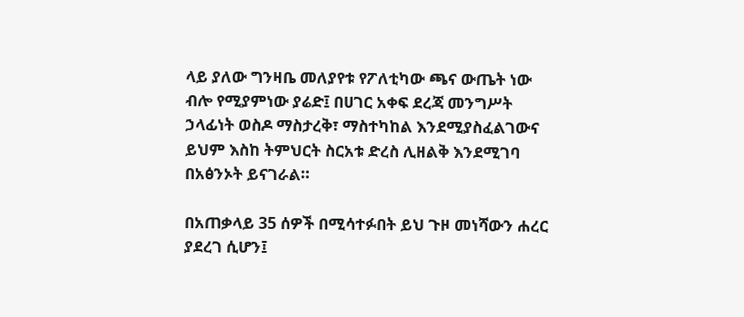ላይ ያለው ግንዛቤ መለያየቱ የፖለቲካው ጫና ውጤት ነው ብሎ የሚያምነው ያሬድ፤ በሀገር አቀፍ ደረጃ መንግሥት ኃላፊነት ወስዶ ማስታረቅ፣ ማስተካከል እንደሚያስፈልገውና ይህም እስከ ትምህርት ስርአቱ ድረስ ሊዘልቅ እንደሚገባ በአፅንኦት ይናገራል።

በአጠቃላይ 35 ሰዎች በሚሳተፉበት ይህ ጉዞ መነሻውን ሐረር ያደረገ ሲሆን፤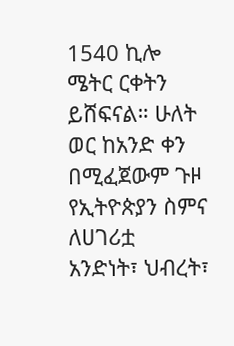1540 ኪሎ ሜትር ርቀትን ይሸፍናል። ሁለት ወር ከአንድ ቀን በሚፈጀውም ጉዞ የኢትዮጵያን ስምና ለሀገሪቷ አንድነት፣ ህብረት፣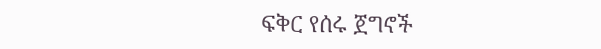ፍቅር የሰሩ ጀግኖች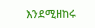እንደሚዘከሩ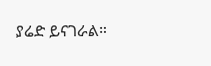ያሬድ ይናገራል።